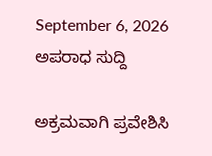September 6, 2026
ಅಪರಾಧ ಸುದ್ದಿ

ಅಕ್ರಮವಾಗಿ ಪ್ರವೇಶಿಸಿ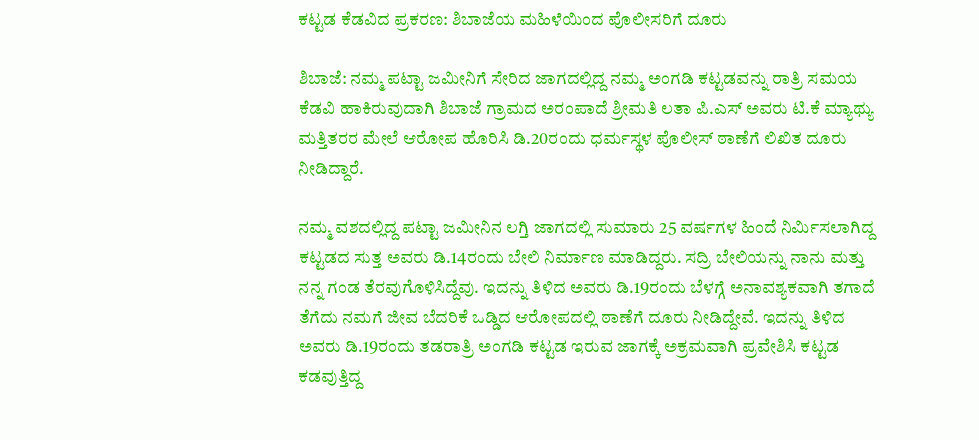ಕಟ್ಟಡ ಕೆಡವಿದ ಪ್ರಕರಣ: ಶಿಬಾಜೆಯ ಮಹಿಳೆಯಿಂದ ಪೊಲೀಸರಿಗೆ ದೂರು

ಶಿಬಾಜೆ: ನಮ್ಮ ಪಟ್ಟಾ ಜಮೀನಿಗೆ ಸೇರಿದ ಜಾಗದಲ್ಲಿದ್ದ ನಮ್ಮ ಅಂಗಡಿ ಕಟ್ಟಡವನ್ನು ರಾತ್ರಿ ಸಮಯ ಕೆಡವಿ ಹಾಕಿರುವುದಾಗಿ ಶಿಬಾಜೆ ಗ್ರಾಮದ ಅರಂಪಾದೆ ಶ್ರೀಮತಿ ಲತಾ ಪಿ.ಎಸ್ ಅವರು ಟಿ.ಕೆ ಮ್ಯಾಥ್ಯು ಮತ್ತಿತರರ ಮೇಲೆ ಆರೋಪ ಹೊರಿಸಿ ಡಿ.20ರಂದು ಧರ್ಮಸ್ಥಳ ಪೊಲೀಸ್ ಠಾಣೆಗೆ ಲಿಖಿತ ದೂರು ನೀಡಿದ್ದಾರೆ.

ನಮ್ಮ ವಶದಲ್ಲಿದ್ದ ಪಟ್ಟಾ ಜಮೀನಿನ ಲಗ್ತಿ ಜಾಗದಲ್ಲಿ ಸುಮಾರು 25 ವರ್ಷಗಳ ಹಿಂದೆ ನಿರ್ಮಿಸಲಾಗಿದ್ದ ಕಟ್ಟಡದ ಸುತ್ತ ಅವರು ಡಿ.14ರಂದು ಬೇಲಿ ನಿರ್ಮಾಣ ಮಾಡಿದ್ದರು. ಸದ್ರಿ ಬೇಲಿಯನ್ನು ನಾನು ಮತ್ತು ನನ್ನ ಗಂಡ ತೆರವುಗೊಳಿಸಿದ್ದೆವು. ಇದನ್ನು ತಿಳಿದ ಅವರು ಡಿ.19ರಂದು ಬೆಳಗ್ಗೆ ಅನಾವಶ್ಯಕವಾಗಿ ತಗಾದೆ ತೆಗೆದು ನಮಗೆ ಜೀವ ಬೆದರಿಕೆ ಒಡ್ಡಿದ ಆರೋಪದಲ್ಲಿ ಠಾಣೆಗೆ ದೂರು ನೀಡಿದ್ದೇವೆ. ಇದನ್ನು ತಿಳಿದ ಅವರು ಡಿ.19ರಂದು ತಡರಾತ್ರಿ ಅಂಗಡಿ ಕಟ್ಟಡ ಇರುವ ಜಾಗಕ್ಕೆ ಅಕ್ರಮವಾಗಿ ಪ್ರವೇಶಿಸಿ ಕಟ್ಟಡ ಕಡವುತ್ತಿದ್ದ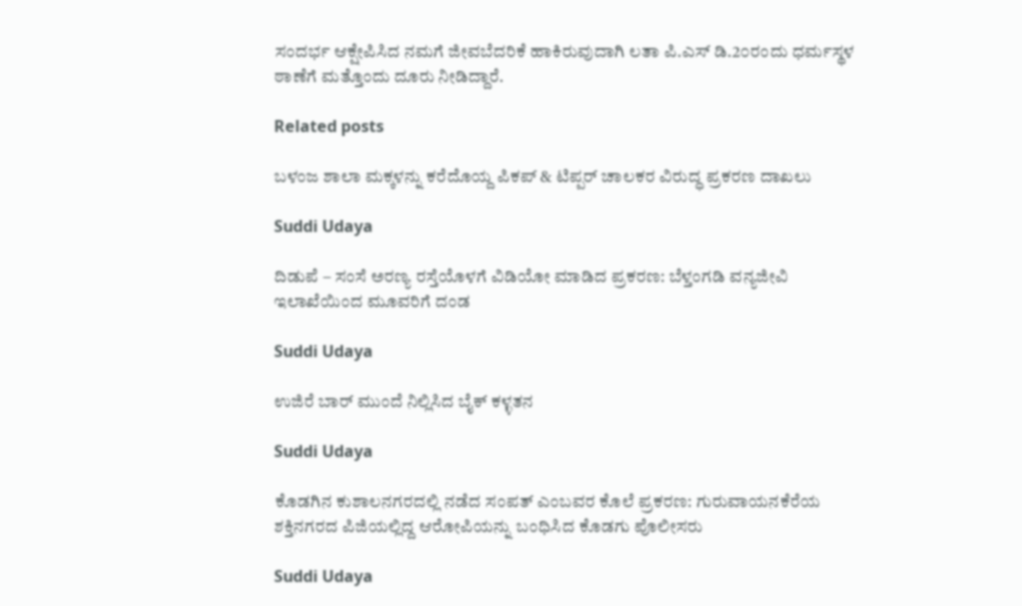ಸಂದರ್ಭ ಆಕ್ಷೇಪಿಸಿದ ನಮಗೆ ಜೀವಬೆದರಿಕೆ ಹಾಕಿರುವುದಾಗಿ ಲತಾ ಪಿ.ಎಸ್ ಡಿ.2೦ರಂದು ಧರ್ಮಸ್ಥಳ ಠಾಣೆಗೆ ಮತ್ತೊಂದು ದೂರು ನೀಡಿದ್ದಾರೆ.

Related posts

ಬಳಂಜ ಶಾಲಾ ಮಕ್ಕಳನ್ನು ಕರೆದೊಯ್ದ ಪಿಕಪ್ & ಟಿಪ್ಪರ್ ಚಾಲಕರ ವಿರುದ್ಧ ಪ್ರಕರಣ ದಾಖಲು

Suddi Udaya

ದಿಡುಪೆ – ಸಂಸೆ ಅರಣ್ಯ ರಸ್ತೆಯೊಳಗೆ ವಿಡಿಯೋ ಮಾಡಿದ ಪ್ರಕರಣ: ಬೆಳ್ತಂಗಡಿ ವನ್ಯಜೀವಿ ಇಲಾಖೆಯಿಂದ ಮೂವರಿಗೆ ದಂಡ

Suddi Udaya

ಉಜಿರೆ ಬಾರ್ ಮುಂದೆ ನಿಲ್ಲಿಸಿದ ಬೈಕ್ ಕಳ್ಳತನ

Suddi Udaya

ಕೊಡಗಿನ ಕುಶಾಲನಗರದಲ್ಲಿ ನಡೆದ ಸಂಪತ್ ಎಂಬವರ ಕೊಲೆ ಪ್ರಕರಣ: ಗುರುವಾಯನಕೆರೆಯ ಶಕ್ತಿನಗರದ ಪಿಜಿಯಲ್ಲಿದ್ದ ಆರೋಪಿಯನ್ನು ಬಂಧಿಸಿದ ಕೊಡಗು ಪೊಲೀಸರು

Suddi Udaya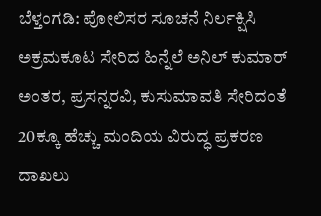ಬೆಳ್ತಂಗಡಿ: ಪೋಲಿಸರ ಸೂಚನೆ ನಿರ್ಲಕ್ಷಿಸಿ ಅಕ್ರಮಕೂಟ ಸೇರಿದ ಹಿನ್ನೆಲೆ ಅನಿಲ್ ಕುಮಾರ್ ಅಂತರ, ಪ್ರಸನ್ನರವಿ, ಕುಸುಮಾವತಿ ಸೇರಿದಂತೆ 20ಕ್ಕೂ ಹೆಚ್ಚು ಮಂದಿಯ ವಿರುದ್ಧ ಪ್ರಕರಣ ದಾಖಲು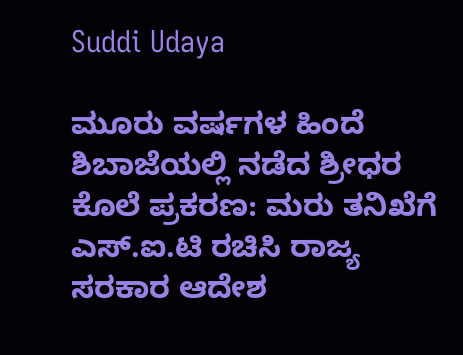Suddi Udaya

ಮೂರು ವರ್ಷಗಳ ಹಿಂದೆ ಶಿಬಾಜೆಯಲ್ಲಿ ನಡೆದ ಶ್ರೀಧರ ಕೊಲೆ ಪ್ರಕರಣ: ಮರು ತನಿಖೆಗೆ ಎಸ್.ಐ.ಟಿ ರಚಿಸಿ ರಾಜ್ಯ ಸರಕಾರ ಆದೇಶ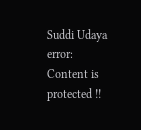Suddi Udaya
error: Content is protected !!